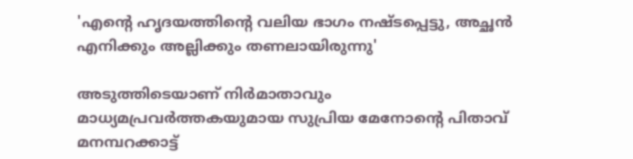'എന്റെ ഹൃദയത്തിന്റെ വലിയ ഭാഗം നഷ്ടപ്പെട്ടു, അച്ഛൻ എനിക്കും അല്ലിക്കും തണലായിരുന്നു'

അടുത്തിടെയാണ് നിർമാതാവും മാധ്യമപ്രവർത്തകയുമായ സുപ്രിയ മേനോന്റെ പിതാവ് മനമ്പറക്കാട്ട്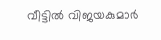വീട്ടിൽ വിജയകുമാര്‍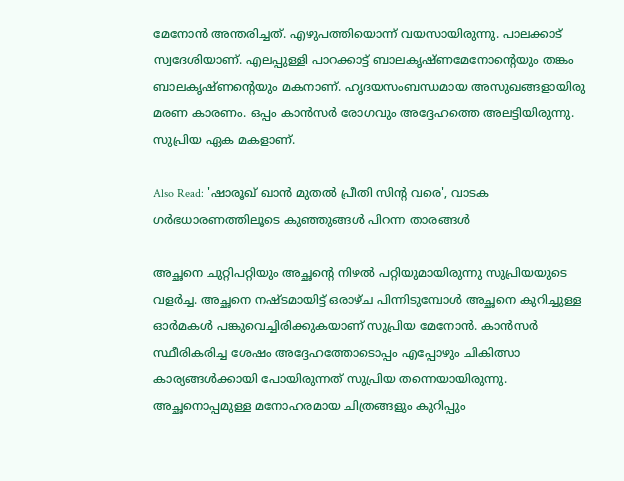മേനോന്‍ അന്തരിച്ചത്. എഴുപത്തിയൊന്ന് വയസായിരുന്നു. പാലക്കാട് സ്വദേശിയാണ്. എലപ്പുള്ളി പാറക്കാട്ട് ബാലകൃഷ്ണമേനോന്റെയും തങ്കം ബാലകൃഷ്ണന്റെയും മകനാണ്. ഹൃദയസംബന്ധമായ അസുഖങ്ങളായിരു മരണ കാരണം. ഒപ്പം കാൻസർ രോഗവും അദ്ദേഹത്തെ അലട്ടിയിരുന്നു. സുപ്രിയ ഏക മകളാണ്.

Also Read: 'ഷാരൂഖ് ഖാൻ മുതൽ പ്രീതി സിന്റ വരെ', വാടക ഗർഭധാരണത്തിലൂടെ കുഞ്ഞുങ്ങൾ പിറന്ന താരങ്ങൾ

അച്ഛനെ ചുറ്റിപറ്റിയും അച്ഛന്റെ നിഴൽ പറ്റിയുമായിരുന്നു സുപ്രിയയുടെ വളർച്ച. അച്ഛനെ നഷ്ടമായിട്ട് ഒരാഴ്ച പിന്നിടുമ്പോൾ അച്ഛനെ കുറിച്ചുള്ള ഓർമകൾ പങ്കുവെച്ചിരിക്കുകയാണ് സുപ്രിയ മേനോൻ. കാൻസർ‍ സ്ഥീരികരിച്ച ശേഷം അദ്ദേഹത്തോടൊപ്പം എപ്പോഴും ചികിത്സാ കാര്യങ്ങൾക്കായി പോയിരുന്നത് സുപ്രിയ തന്നെയായിരുന്നു. അച്ഛനൊപ്പമുള്ള മനോഹരമായ ചിത്രങ്ങളും കുറിപ്പും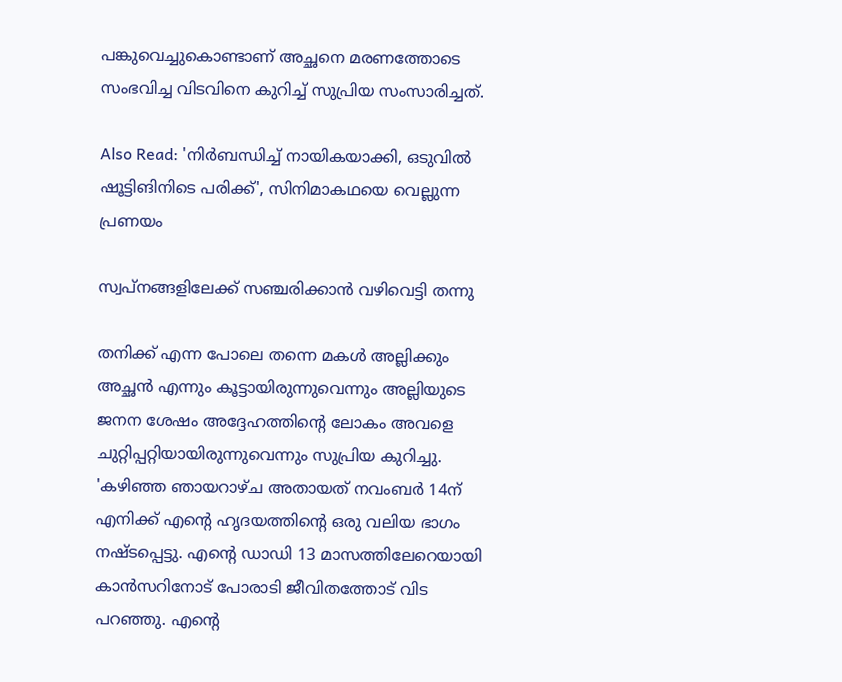പങ്കുവെച്ചുകൊണ്ടാണ് അച്ഛനെ മരണത്തോടെ സംഭവിച്ച വിടവിനെ കുറിച്ച് സുപ്രിയ സംസാരിച്ചത്.

Also Read: 'നിർബന്ധിച്ച് നായികയാക്കി, ഒടുവിൽ ഷൂട്ടിങിനിടെ പരിക്ക്', സിനിമാകഥയെ വെല്ലുന്ന പ്രണയം

സ്വപ്നങ്ങളിലേക്ക് സഞ്ചരിക്കാൻ വഴിവെട്ടി തന്നു

തനിക്ക് എന്ന പോലെ തന്നെ മകൾ അല്ലിക്കും അച്ഛൻ എന്നും കൂട്ടായിരുന്നുവെന്നും അല്ലിയുടെ ജനന ശേഷം അദ്ദേഹത്തിന്റെ ലോകം അവളെ ചുറ്റിപ്പറ്റിയായിരുന്നുവെന്നും സുപ്രിയ കുറിച്ചു. 'കഴിഞ്ഞ ഞായറാഴ്ച അതായത് നവംബർ 14ന് എനിക്ക് എന്റെ ഹൃദയത്തിന്റെ ഒരു വലിയ ഭാഗം നഷ്ടപ്പെട്ടു. എന്റെ ഡാഡി 13 മാസത്തിലേറെയായി കാൻസറിനോട് പോരാടി ജീവിതത്തോട് വിട പറഞ്ഞു. എന്റെ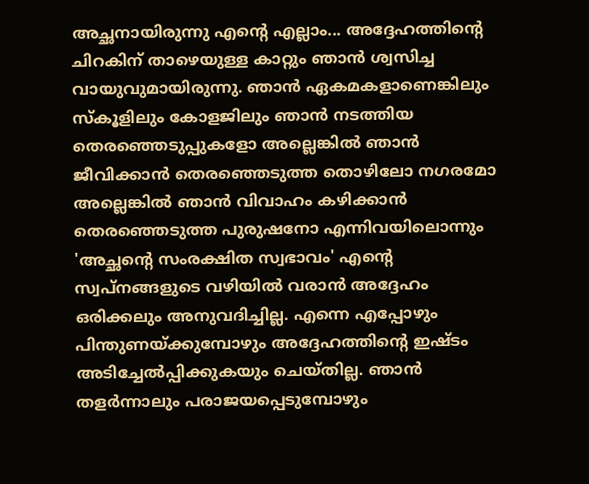അച്ഛനായിരുന്നു എന്റെ എല്ലാം... അദ്ദേഹത്തിന്റെ ചിറകിന് താഴെയുള്ള കാറ്റും ഞാൻ ശ്വസിച്ച വായുവുമായിരുന്നു. ഞാൻ ഏകമകളാണെങ്കിലും സ്‌കൂളിലും കോളജിലും ഞാൻ നടത്തിയ തെരഞ്ഞെടുപ്പുകളോ അല്ലെങ്കിൽ ഞാൻ ജീവിക്കാൻ തെരഞ്ഞെടുത്ത തൊഴിലോ നഗരമോ അല്ലെങ്കിൽ ഞാൻ വിവാഹം കഴിക്കാൻ തെരഞ്ഞെടുത്ത പുരുഷനോ എന്നിവയിലൊന്നും 'അച്ഛന്റെ സംരക്ഷിത സ്വഭാവം' എന്റെ സ്വപ്നങ്ങളുടെ വഴിയിൽ വരാൻ അദ്ദേഹം ഒരിക്കലും അനുവദിച്ചില്ല. എന്നെ എപ്പോഴും പിന്തുണയ്ക്കുമ്പോഴും അദ്ദേഹത്തിന്റെ ഇഷ്ടം അടിച്ചേൽപ്പിക്കുകയും ചെയ്തില്ല. ഞാൻ തളർന്നാലും പരാജയപ്പെടുമ്പോഴും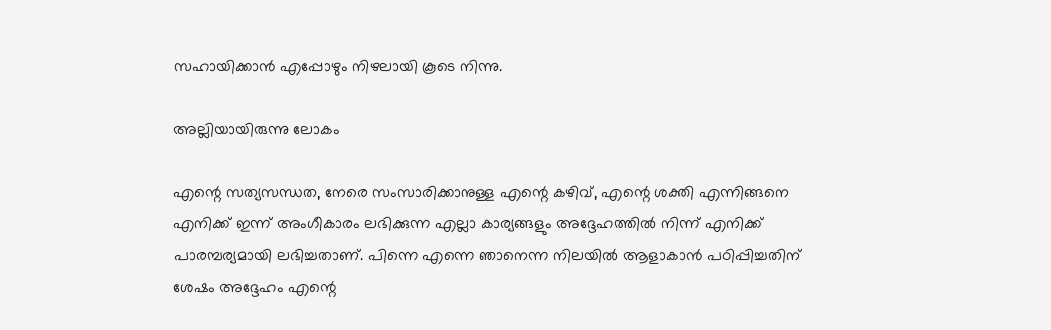സഹായിക്കാൻ എപ്പോഴും നിഴലായി കൂടെ നിന്നു.

അല്ലിയായിരുന്നു ലോകം

എന്റെ സത്യസന്ധത, നേരെ സംസാരിക്കാനുള്ള എന്റെ കഴിവ്, എന്റെ ശക്തി എന്നിങ്ങനെ എനിക്ക് ഇന്ന് അംഗീകാരം ലഭിക്കുന്ന എല്ലാ കാര്യങ്ങളും അദ്ദേഹത്തിൽ നിന്ന് എനിക്ക് പാരമ്പര്യമായി ലഭിച്ചതാണ്. പിന്നെ എന്നെ ഞാനെന്ന നിലയിൽ ആളാകാൻ പഠിപ്പിച്ചതിന് ശേഷം അദ്ദേഹം എന്റെ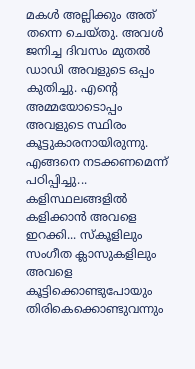മകൾ അല്ലിക്കും അത് തന്നെ ചെയ്തു. അവൾ ജനിച്ച ദിവസം മുതൽ ഡാഡി അവളുടെ ഒപ്പം കുതിച്ചു. എന്റെ അമ്മയോടൊപ്പം അവളുടെ സ്ഥിരം കൂട്ടുകാരനായിരുന്നു. എങ്ങനെ നടക്കണമെന്ന് പഠിപ്പിച്ചു... കളിസ്ഥലങ്ങളിൽ കളിക്കാൻ അവളെ ഇറക്കി... സ്കൂളിലും സംഗീത ക്ലാസുകളിലും അവളെ കൂട്ടിക്കൊണ്ടുപോയും തിരികെക്കൊണ്ടുവന്നും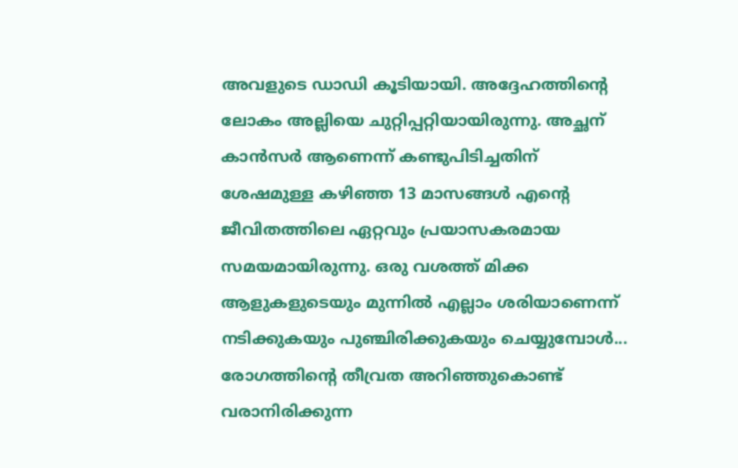അവളുടെ ഡാഡി കൂടിയായി. അദ്ദേഹത്തിന്റെ ലോകം അല്ലിയെ ചുറ്റിപ്പറ്റിയായിരുന്നു. അച്ഛന് കാൻസർ ആണെന്ന് കണ്ടുപിടിച്ചതിന് ശേഷമുള്ള കഴിഞ്ഞ 13 മാസങ്ങൾ എന്റെ ജീവിതത്തിലെ ഏറ്റവും പ്രയാസകരമായ സമയമായിരുന്നു. ഒരു വശത്ത് മിക്ക ആളുകളുടെയും മുന്നിൽ എല്ലാം ശരിയാണെന്ന് നടിക്കുകയും പുഞ്ചിരിക്കുകയും ചെയ്യുമ്പോൾ... രോഗത്തിന്റെ തീവ്രത അറിഞ്ഞുകൊണ്ട് വരാനിരിക്കുന്ന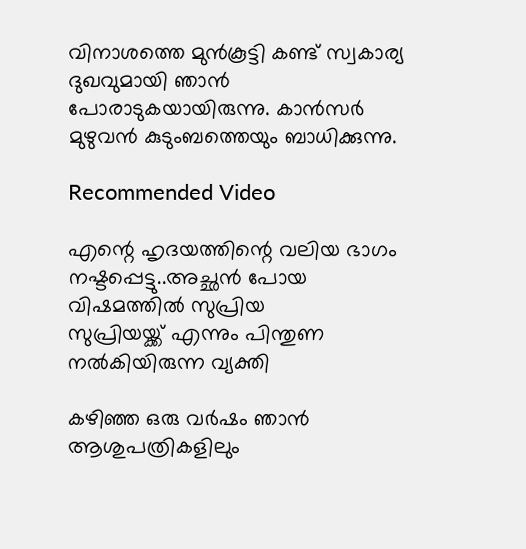വിനാശത്തെ മുൻ‌കൂട്ടി കണ്ട് സ്വകാര്യ ദുഖവുമായി ഞാൻ പോരാടുകയായിരുന്നു. കാൻസർ മുഴുവൻ കുടുംബത്തെയും ബാധിക്കുന്നു.

Recommended Video

എന്റെ ഹൃദയത്തിന്റെ വലിയ ഭാഗം നഷ്ടപ്പെട്ടു..അച്ഛൻ പോയ വിഷമത്തിൽ സുപ്രിയ
സുപ്രിയയ്ക്ക് എന്നും പിന്തുണ നൽകിയിരുന്ന വ്യക്തി

കഴിഞ്ഞ ഒരു വർഷം ഞാൻ ആശുപത്രികളിലും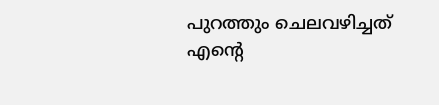പുറത്തും ചെലവഴിച്ചത് എന്റെ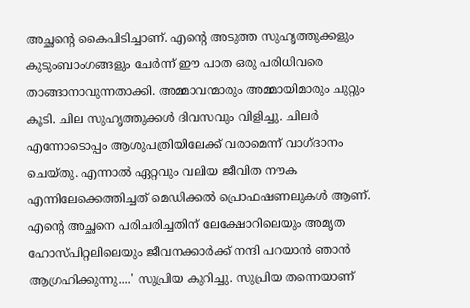അച്ഛന്റെ കൈപിടിച്ചാണ്. എന്റെ അടുത്ത സുഹൃത്തുക്കളും കുടുംബാംഗങ്ങളും ചേർന്ന് ഈ പാത ഒരു പരിധിവരെ താങ്ങാനാവുന്നതാക്കി. അമ്മാവന്മാരും അമ്മായിമാരും ചുറ്റും കൂടി. ചില സുഹൃത്തുക്കൾ ദിവസവും വിളിച്ചു. ചിലർ എന്നോടൊപ്പം ആശുപത്രിയിലേക്ക് വരാമെന്ന് വാഗ്ദാനം ചെയ്തു. എന്നാൽ ഏറ്റവും വലിയ ജീവിത നൗക എന്നിലേക്കെത്തിച്ചത് മെഡിക്കൽ പ്രൊഫഷണലുകൾ ആണ്. എന്റെ അച്ഛനെ പരിചരിച്ചതിന് ലേക്ഷോറിലെയും അമൃത ഹോസ്പിറ്റലിലെയും ജീവനക്കാർക്ക് നന്ദി പറയാൻ ഞാൻ ആഗ്രഹിക്കുന്നു....' സുപ്രിയ കുറിച്ചു. സുപ്രിയ തന്നെയാണ്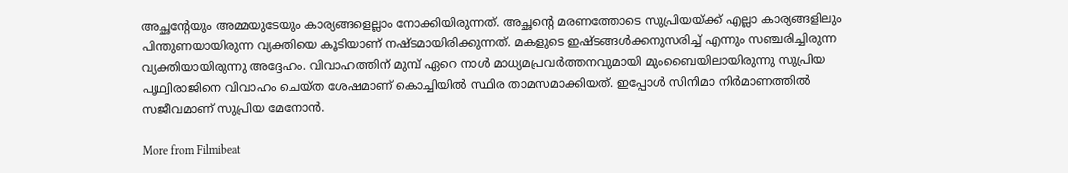അച്ഛന്റേയും അമ്മയുടേയും കാര്യങ്ങളെല്ലാം നോക്കിയിരുന്നത്. അച്ഛന്റെ മരണത്തോടെ സുപ്രിയയ്ക്ക് എല്ലാ കാര്യങ്ങളിലും പിന്തുണയായിരുന്ന വ്യക്തിയെ കൂടിയാണ് നഷ്ടമായിരിക്കുന്നത്. മകളുടെ ഇഷ്ടങ്ങൾക്കനുസരിച്ച് എന്നും സഞ്ചരിച്ചിരുന്ന വ്യക്തിയായിരുന്നു അദ്ദേഹം. വിവാഹത്തിന് മുമ്പ് ഏറെ നാൾ മാധ്യമപ്രവർത്തനവുമായി മുംബൈയിലായിരുന്നു സുപ്രിയ പൃഥ്വിരാജിനെ വിവാഹം ചെയ്ത ശേഷമാണ് കൊച്ചിയിൽ സ്ഥിര താമസമാക്കിയത്. ഇപ്പോൾ സിനിമാ നിർമാണത്തിൽ സജീവമാണ് സുപ്രിയ മേനോൻ.

More from Filmibeat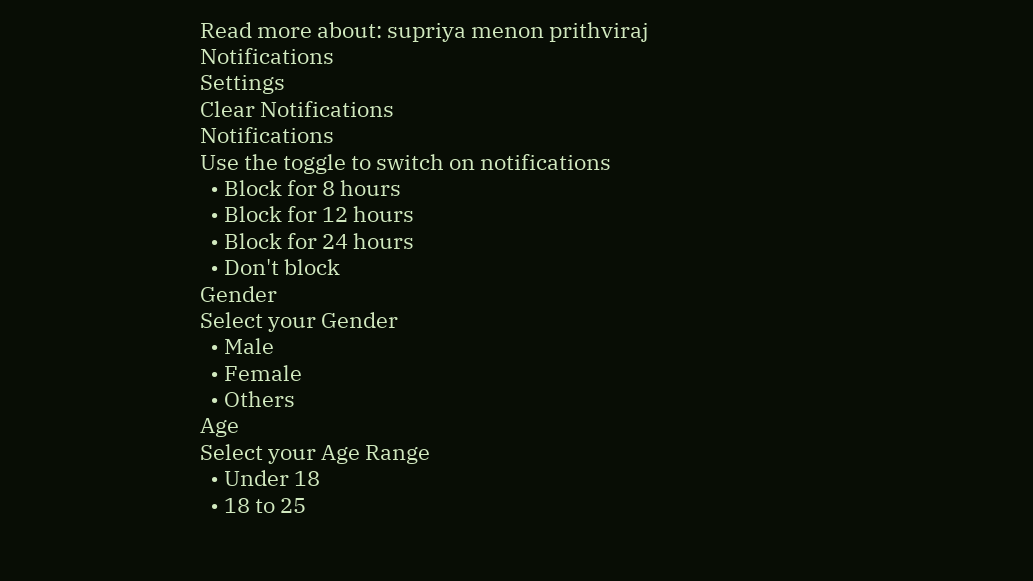Read more about: supriya menon prithviraj
Notifications
Settings
Clear Notifications
Notifications
Use the toggle to switch on notifications
  • Block for 8 hours
  • Block for 12 hours
  • Block for 24 hours
  • Don't block
Gender
Select your Gender
  • Male
  • Female
  • Others
Age
Select your Age Range
  • Under 18
  • 18 to 25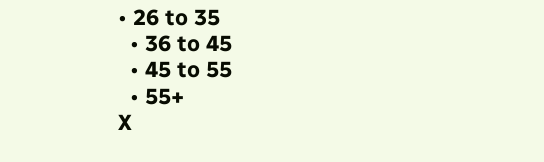• 26 to 35
  • 36 to 45
  • 45 to 55
  • 55+
X